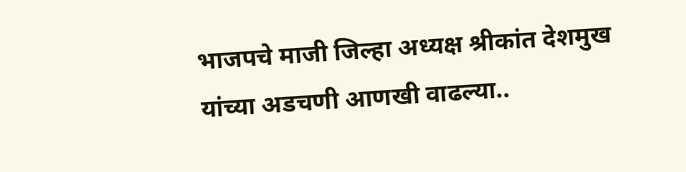भाजपचे माजी जिल्हा अध्यक्ष श्रीकांत देशमुख यांच्या अडचणी आणखी वाढल्या..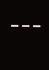---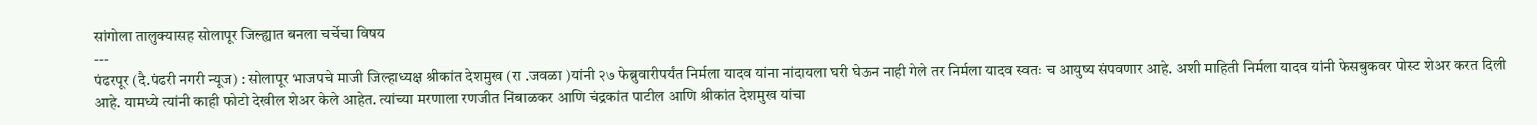सांगोला तालुक्यासह सोलापूर जिल्ह्यात बनला चर्चेचा विषय
---
पंढरपूर (दै.पंढरी नगरी न्यूज) : सोलापूर भाजपचे माजी जिल्हाध्यक्ष श्रीकांत देशमुख (रा .जवळा )यांनी २७ फेब्रुवारीपर्यंत निर्मला यादव यांना नांदायला घरी घेऊन नाही गेले तर निर्मला यादव स्वतः च आयुष्य संपवणार आहे. अशी माहिती निर्मला यादव यांनी फेसबुकवर पोस्ट शेअर करत दिली आहे. यामध्ये त्यांनी काही फोटो देखील शेअर केले आहेत. त्यांच्या मरणाला रणजीत निंबाळकर आणि चंद्रकांत पाटील आणि श्रीकांत देशमुख यांचा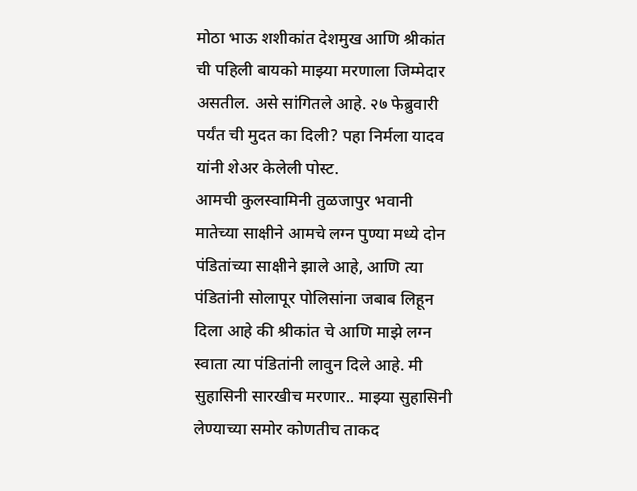मोठा भाऊ शशीकांत देशमुख आणि श्रीकांत ची पहिली बायको माझ्या मरणाला जिम्मेदार असतील. असे सांगितले आहे. २७ फेब्रुवारी पर्यंत ची मुदत का दिली? पहा निर्मला यादव यांनी शेअर केलेली पोस्ट.
आमची कुलस्वामिनी तुळजापुर भवानी मातेच्या साक्षीने आमचे लग्न पुण्या मध्ये दोन पंडितांच्या साक्षीने झाले आहे, आणि त्या पंडितांनी सोलापूर पोलिसांना जबाब लिहून दिला आहे की श्रीकांत चे आणि माझे लग्न स्वाता त्या पंडितांनी लावुन दिले आहे. मी सुहासिनी सारखीच मरणार.. माझ्या सुहासिनी लेण्याच्या समोर कोणतीच ताकद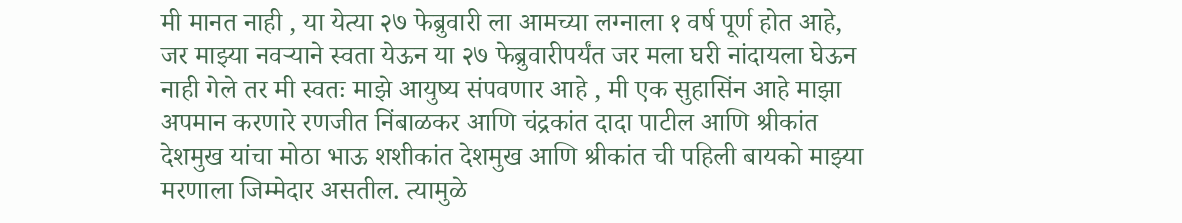मी मानत नाही , या येत्या २७ फेब्रुवारी ला आमच्या लग्नाला १ वर्ष पूर्ण होत आहे, जर माझ्या नवऱ्याने स्वता येऊन या २७ फेब्रुवारीपर्यंत जर मला घरी नांदायला घेऊन नाही गेले तर मी स्वतः माझे आयुष्य संपवणार आहे , मी एक सुहासिंन आहे माझा अपमान करणारे रणजीत निंबाळकर आणि चंद्रकांत दादा पाटील आणि श्रीकांत देशमुख यांचा मोठा भाऊ शशीकांत देशमुख आणि श्रीकांत ची पहिली बायको माझ्या मरणाला जिम्मेदार असतील. त्यामुळे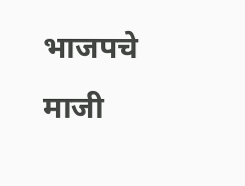भाजपचे माजी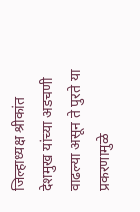जिल्हाध्यक्ष श्रीकांत देशमुख यांच्या अडचणी वाढल्या असून ते पुरते या प्रकरणामुळे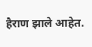हैराण झाले आहेत.